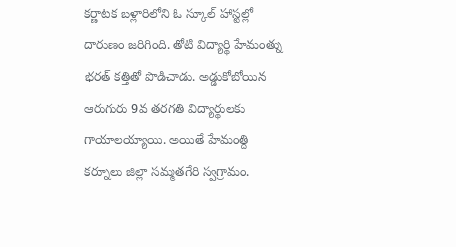కర్ణాటక బళ్లారిలోని ఓ స్కూల్ హాస్టల్లో దారుణం జరిగింది. తోటి విద్యార్థి హేమంత్ను భరత్ కత్తితో పొడిచాడు. అడ్డుకోబోయిన ఆరుగురు 9వ తరగతి విద్యార్థులకు గాయాలయ్యాయి. అయితే హేమంత్ది కర్నూలు జిల్లా సమ్మతగేరి స్వగ్రామం.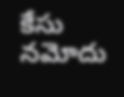కేసు నమోదు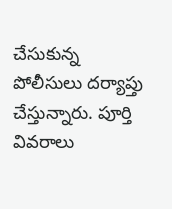చేసుకున్న పోలీసులు దర్యాప్తు చేస్తున్నారు. పూర్తి వివరాలు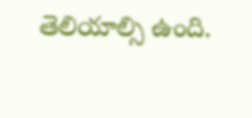తెలియాల్సి ఉంది.